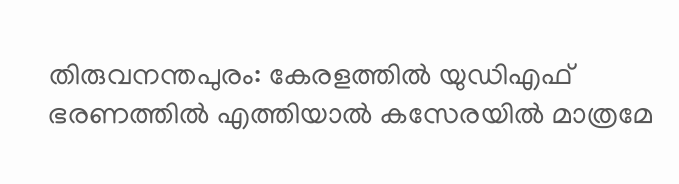തിരുവനന്തപുരം: കേരളത്തിൽ യുഡിഎഫ് ഭരണത്തിൽ എത്തിയാൽ കസേരയിൽ മാത്രമേ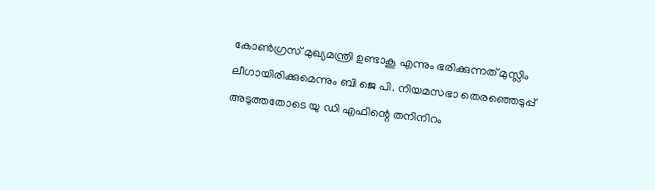കോൺഗ്രസ് മുഖ്യമന്ത്രി ഉണ്ടാകൂ എന്നും ഭരിക്കുന്നത് മുസ്ലിം ലീഗായിരിക്കുമെന്നും ബി ജെ പി. നിയമസഭാ തെരഞ്ഞെടുപ്പ് അടുത്തതോടെ യു ഡി എഫിന്റെ തനിനിറം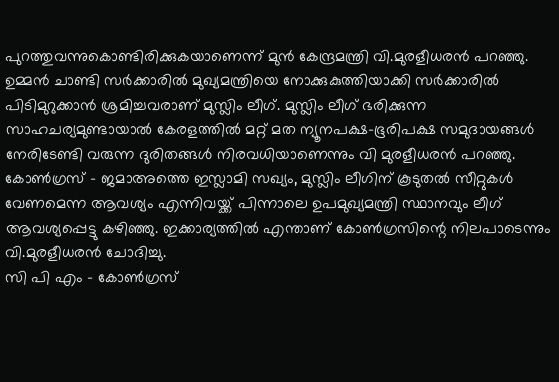പുറത്തുവന്നുകൊണ്ടിരിക്കുകയാണെന്ന് മുൻ കേന്ദ്രമന്ത്രി വി.മുരളീധരൻ പറഞ്ഞു.
ഉമ്മൻ ചാണ്ടി സർക്കാരിൽ മുഖ്യമന്ത്രിയെ നോക്കുകുത്തിയാക്കി സർക്കാരിൽ പിടിമുറുക്കാൻ ശ്രമിച്ചവരാണ് മുസ്ലിം ലീഗ്. മുസ്ലിം ലീഗ് ഭരിക്കുന്ന സാഹചര്യമുണ്ടായാൽ കേരളത്തിൽ മറ്റ് മത ന്യൂനപക്ഷ-ഭൂരിപക്ഷ സമുദായങ്ങൾ നേരിടേണ്ടി വരുന്ന ദുരിതങ്ങൾ നിരവധിയാണെന്നും വി മുരളീധരൻ പറഞ്ഞു. കോൺഗ്രസ് – ജമാഅത്തെ ഇസ്ലാമി സഖ്യം, മുസ്ലിം ലീഗിന് കൂടുതൽ സീറ്റുകൾ വേണമെന്ന ആവശ്യം എന്നിവയ്ക്ക് പിന്നാലെ ഉപമുഖ്യമന്ത്രി സ്ഥാനവും ലീഗ് ആവശ്യപ്പെട്ടു കഴിഞ്ഞു. ഇക്കാര്യത്തിൽ എന്താണ് കോൺഗ്രസിന്റെ നിലപാടെന്നും വി.മുരളീധരൻ ചോദിച്ചു.
സി പി എം – കോൺഗ്രസ്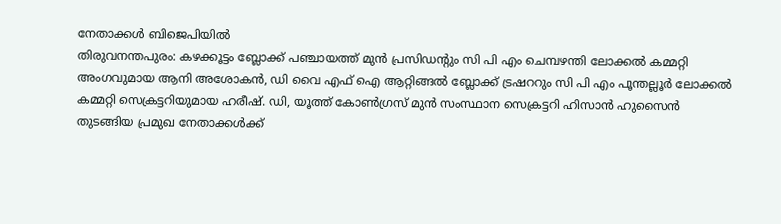നേതാക്കൾ ബിജെപിയിൽ
തിരുവനന്തപുരം: കഴക്കൂട്ടം ബ്ലോക്ക് പഞ്ചായത്ത് മുൻ പ്രസിഡന്റും സി പി എം ചെമ്പഴന്തി ലോക്കൽ കമ്മറ്റി അംഗവുമായ ആനി അശോകൻ, ഡി വൈ എഫ് ഐ ആറ്റിങ്ങൽ ബ്ലോക്ക് ട്രഷററും സി പി എം പൂന്തല്ലൂർ ലോക്കൽ കമ്മറ്റി സെക്രട്ടറിയുമായ ഹരീഷ്. ഡി, യൂത്ത് കോൺഗ്രസ് മുൻ സംസ്ഥാന സെക്രട്ടറി ഹിസാൻ ഹുസൈൻ തുടങ്ങിയ പ്രമുഖ നേതാക്കൾക്ക്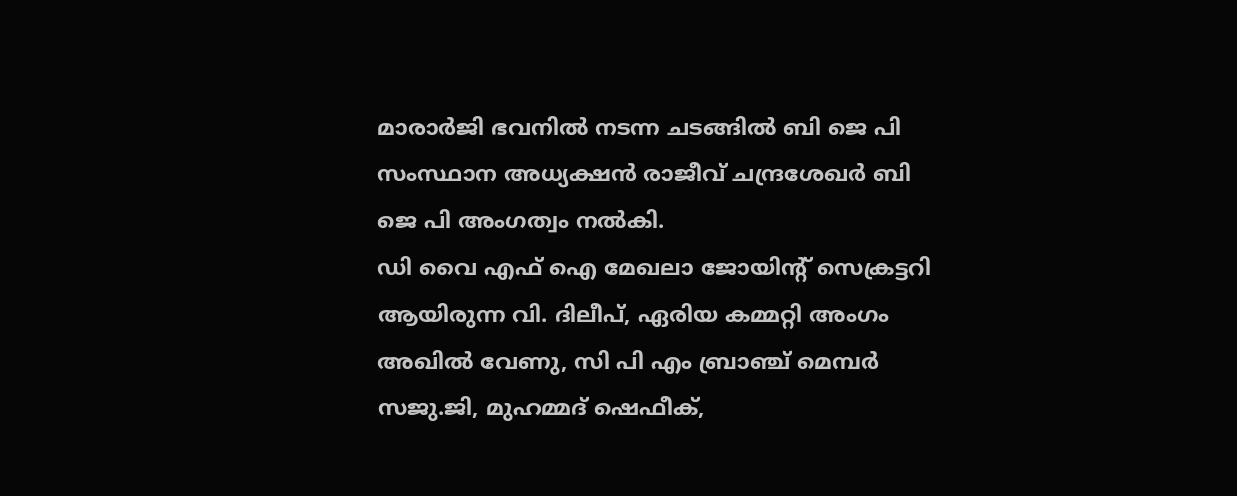മാരാർജി ഭവനിൽ നടന്ന ചടങ്ങിൽ ബി ജെ പി സംസ്ഥാന അധ്യക്ഷൻ രാജീവ് ചന്ദ്രശേഖർ ബി ജെ പി അംഗത്വം നൽകി.
ഡി വൈ എഫ് ഐ മേഖലാ ജോയിന്റ് സെക്രട്ടറി ആയിരുന്ന വി. ദിലീപ്, ഏരിയ കമ്മറ്റി അംഗം അഖിൽ വേണു, സി പി എം ബ്രാഞ്ച് മെമ്പർ സജു.ജി, മുഹമ്മദ് ഷെഫീക്,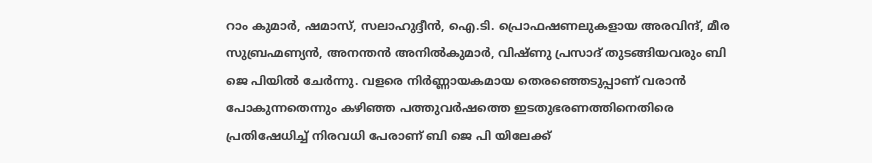റാം കുമാർ, ഷമാസ്, സലാഹുദ്ദീൻ, ഐ.ടി. പ്രൊഫഷണലുകളായ അരവിന്ദ്, മീര സുബ്രഹ്മണ്യൻ, അനന്തൻ അനിൽകുമാർ, വിഷ്ണു പ്രസാദ് തുടങ്ങിയവരും ബി ജെ പിയിൽ ചേർന്നു. വളരെ നിർണ്ണായകമായ തെരഞ്ഞെടുപ്പാണ് വരാൻ പോകുന്നതെന്നും കഴിഞ്ഞ പത്തുവർഷത്തെ ഇടതുഭരണത്തിനെതിരെ പ്രതിഷേധിച്ച് നിരവധി പേരാണ് ബി ജെ പി യിലേക്ക്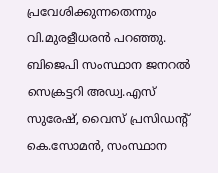പ്രവേശിക്കുന്നതെന്നും വി.മുരളീധരൻ പറഞ്ഞു. ബിജെപി സംസ്ഥാന ജനറൽ സെക്രട്ടറി അഡ്വ.എസ് സുരേഷ്, വൈസ് പ്രസിഡന്റ് കെ.സോമൻ, സംസ്ഥാന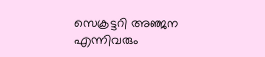സെക്രട്ടറി അഞ്ജന എന്നിവരും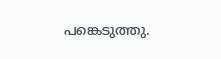പങ്കെടുത്തു.